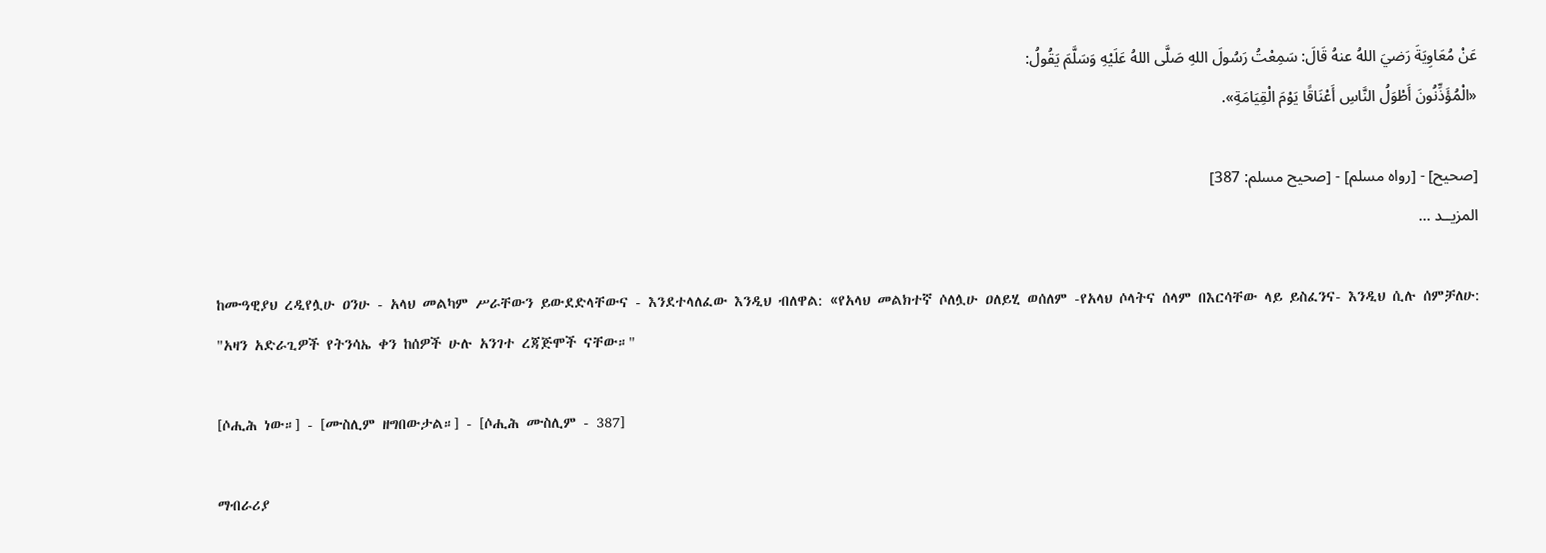عَنْ مُعَاوِيَةَ رَضيَ اللهُ عنهُ قَالَ: سَمِعْتُ رَسُولَ اللهِ صَلَّى اللهُ عَلَيْهِ وَسَلَّمَ يَقُولُ:
«الْمُؤَذِّنُونَ أَطْوَلُ النَّاسِ أَعْنَاقًا يَوْمَ الْقِيَامَةِ».

[صحيح] - [رواه مسلم] - [صحيح مسلم: 387]
المزيــد ...

ከሙዓዊያህ ረዲየሏሁ ዐንሁ - አላህ መልካም ሥራቸውን ይውደድላቸውና - እንደተላለፈው እንዲህ ብለዋል: «የአላህ መልክተኛ ሶለሏሁ ዐለይሂ ወሰለም -የአላህ ሶላትና ሰላም በእርሳቸው ላይ ይስፈንና- እንዲህ ሲሉ ሰምቻለሁ:
"አዛን አድራጊዎች የትንሳኤ ቀን ከሰዎች ሁሉ አንገተ ረጃጅሞች ናቸው።"

[ሶሒሕ ነው።] - [ሙስሊም ዘግበውታል።] - [ሶሒሕ ሙስሊም - 387]

ማብራሪያ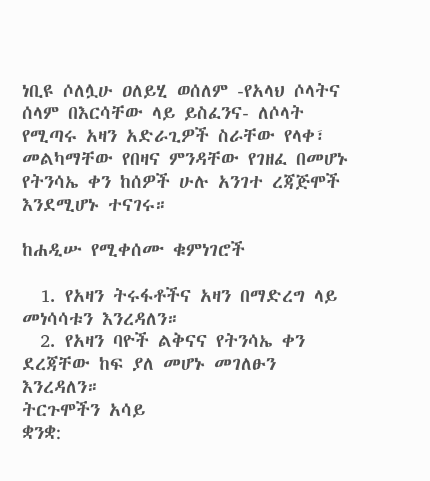ነቢዩ ሶለሏሁ ዐለይሂ ወሰለም -የአላህ ሶላትና ሰላም በእርሳቸው ላይ ይስፈንና- ለሶላት የሚጣሩ አዛን አድራጊዎች ስራቸው የላቀ፣ መልካማቸው የበዛና ምንዳቸው የገዘፈ በመሆኑ የትንሳኤ ቀን ከሰዎች ሁሉ አንገተ ረጃጅሞች እንደሚሆኑ ተናገሩ።

ከሐዲሡ የሚቀሰሙ ቁምነገሮች

  1. የአዛን ትሩፋቶችና አዛን በማድረግ ላይ መነሳሳቱን እንረዳለን።
  2. የአዛን ባዮች ልቅናና የትንሳኤ ቀን ደረጃቸው ከፍ ያለ መሆኑ መገለፁን እንረዳለን።
ትርጉሞችን አሳይ
ቋንቋ: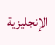الإنجليزية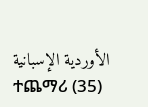الأوردية الإسبانية ተጨማሪ (35)